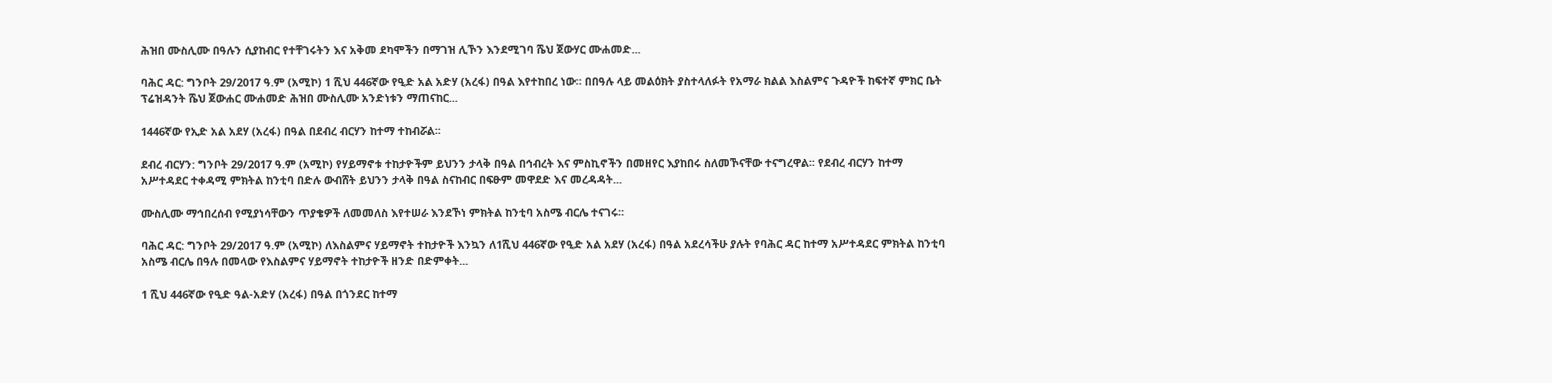ሕዝበ ሙስሊሙ በዓሉን ሲያከብር የተቸገሩትን እና አቅመ ደካሞችን በማገዝ ሊኾን እንደሚገባ ሼህ ጀውሃር ሙሐመድ...

ባሕር ዳር: ግንቦት 29/2017 ዓ.ም (አሚኮ) 1 ሺህ 446ኛው የዒድ አል አድሃ (አረፋ) በዓል እየተከበረ ነው። በበዓሉ ላይ መልዕክት ያስተላለፉት የአማራ ክልል እስልምና ጉዳዮች ከፍተኛ ምክር ቤት ፕሬዝዳንት ሼህ ጀውሐር ሙሐመድ ሕዝበ ሙስሊሙ አንድነቱን ማጠናከር...

1446ኛው የኢድ አል አደሃ (አረፋ) በዓል በደብረ ብርሃን ከተማ ተከብሯል፡፡

ደብረ ብርሃን: ግንቦት 29/2017 ዓ.ም (አሚኮ) የሃይማኖቱ ተከታዮችም ይህንን ታላቅ በዓል በኅብረት እና ምስኪኖችን በመዘየር እያከበሩ ስለመኾናቸው ተናግረዋል፡፡ የደብረ ብርሃን ከተማ አሥተዳደር ተቀዳሚ ምክትል ከንቲባ በድሉ ውብሸት ይህንን ታላቅ በዓል ስናከብር በፍፁም መዋደድ እና መረዳዳት...

ሙስሊሙ ማኅበረሰብ የሚያነሳቸውን ጥያቄዎች ለመመለስ እየተሠራ እንደኾነ ምክትል ከንቲባ አስሜ ብርሌ ተናገሩ።

ባሕር ዳር: ግንቦት 29/2017 ዓ.ም (አሚኮ) ለእስልምና ሃይማኖት ተከታዮች እንኳን ለ1ሺህ 446ኛው የዒድ አል አደሃ (አረፋ) በዓል አደረሳችሁ ያሉት የባሕር ዳር ከተማ አሥተዳደር ምክትል ከንቲባ አስሜ ብርሌ በዓሉ በመላው የእስልምና ሃይማኖት ተከታዮች ዘንድ በድምቀት...

1 ሺህ 446ኛው የዒድ ዓል-አድሃ (አረፋ) በዓል በጎንደር ከተማ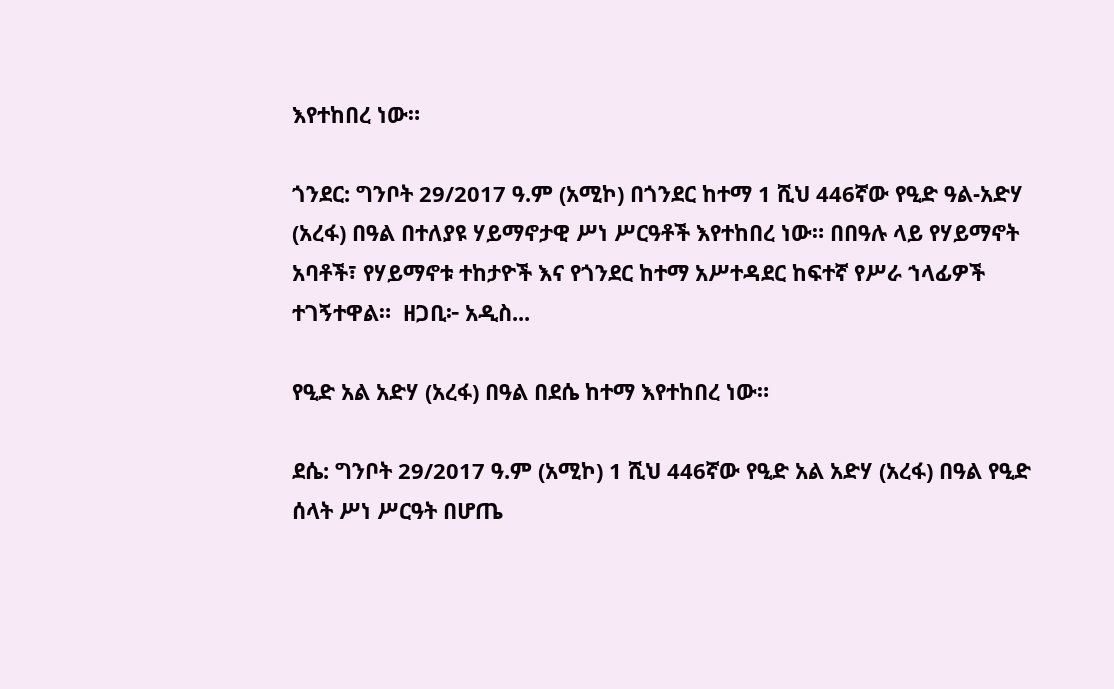እየተከበረ ነው።

ጎንደር: ግንቦት 29/2017 ዓ.ም (አሚኮ) በጎንደር ከተማ 1 ሺህ 446ኛው የዒድ ዓል-አድሃ (አረፋ) በዓል በተለያዩ ሃይማኖታዊ ሥነ ሥርዓቶች እየተከበረ ነው። በበዓሉ ላይ የሃይማኖት አባቶች፣ የሃይማኖቱ ተከታዮች እና የጎንደር ከተማ አሥተዳደር ከፍተኛ የሥራ ኀላፊዎች ተገኝተዋል።  ዘጋቢ፦ አዲስ...

የዒድ አል አድሃ (አረፋ) በዓል በደሴ ከተማ እየተከበረ ነው።

ደሴ: ግንቦት 29/2017 ዓ.ም (አሚኮ) 1 ሺህ 446ኛው የዒድ አል አድሃ (አረፋ) በዓል የዒድ ሰላት ሥነ ሥርዓት በሆጤ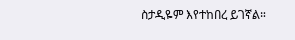ስታዲዬም እየተከበረ ይገኛል።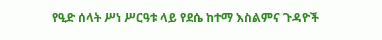የዒድ ሰላት ሥነ ሥርዓቱ ላይ የደሴ ከተማ እስልምና ጉዳዮች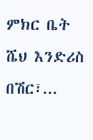ምክር ቤት ሼህ እንድሪስ በሽር፣...